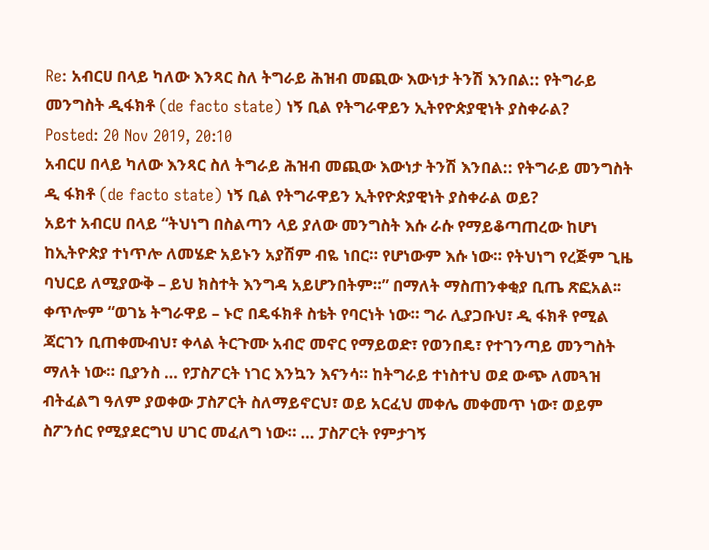Re: አብርሀ በላይ ካለው እንጻር ስለ ትግራይ ሕዝብ መጪው እውነታ ትንሽ እንበል:: የትግራይ መንግስት ዲፋክቶ (de facto state) ነኝ ቢል የትግራዋይን ኢትየዮጵያዊነት ያስቀራል?
Posted: 20 Nov 2019, 20:10
አብርሀ በላይ ካለው እንጻር ስለ ትግራይ ሕዝብ መጪው እውነታ ትንሽ እንበል:: የትግራይ መንግስት ዲ ፋክቶ (de facto state) ነኝ ቢል የትግራዋይን ኢትየዮጵያዊነት ያስቀራል ወይ?
አይተ አብርሀ በላይ “ትህነግ በስልጣን ላይ ያለው መንግስት እሱ ራሱ የማይቆጣጠረው ከሆነ ከኢትዮጵያ ተነጥሎ ለመሄድ አይኑን አያሽም ብዬ ነበር። የሆነውም እሱ ነው። የትህነግ የረጅም ጊዜ ባህርይ ለሚያውቅ – ይህ ክስተት እንግዳ አይሆንበትም።” በማለት ማስጠንቀቂያ ቢጤ ጽፎአል፡፡
ቀጥሎም “ወገኔ ትግራዋይ – ኑሮ በዴፋክቶ ስቴት የባርነት ነው። ግራ ሊያጋቡህ፣ ዲ ፋክቶ የሚል ጃርገን ቢጠቀሙብህ፣ ቀላል ትርጉሙ አብሮ መኖር የማይወድ፣ የወንበዴ፣ የተገንጣይ መንግስት ማለት ነው። ቢያንስ … የፓስፖርት ነገር እንኳን እናንሳ። ከትግራይ ተነስተህ ወደ ውጭ ለመጓዝ ብትፈልግ ዓለም ያወቀው ፓስፖርት ስለማይኖርህ፣ ወይ አርፈህ መቀሌ መቀመጥ ነው፣ ወይም ስፖንሰር የሚያደርግህ ሀገር መፈለግ ነው። … ፓስፖርት የምታገኝ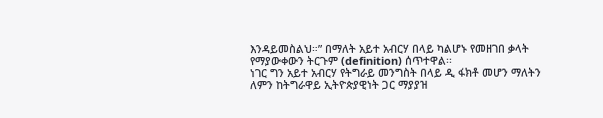እንዳይመስልህ።” በማለት አይተ አብርሃ በላይ ካልሆኑ የመዘገበ ቃላት የማያውቀውን ትርጉም (definition) ሰጥተዋል፡፡
ነገር ግን አይተ አብርሃ የትግራይ መንግስት በላይ ዲ ፋክቶ መሆን ማለትን ለምን ከትግራዋይ ኢትዮጵያዊነት ጋር ማያያዝ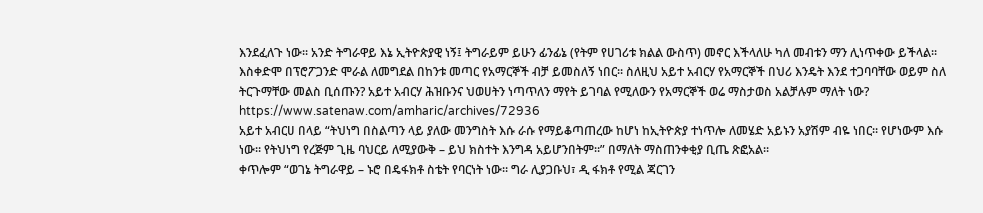እንደፈለጉ ነው፡፡ አንድ ትግራዋይ እኔ ኢትዮጵያዊ ነኝ፤ ትግራይም ይሁን ፊንፊኔ (የትም የሀገሪቱ ክልል ውስጥ) መኖር እችላለሁ ካለ መብቱን ማን ሊነጥቀው ይችላል፡፡ እስቀድሞ በፕሮፖጋንድ ሞራል ለመግደል በከንቱ መጣር የአማርኞች ብቻ ይመስለኝ ነበር፡፡ ስለዚህ አይተ አብርሃ የአማርኞች በህሪ እንዴት እንደ ተጋባባቸው ወይም ስለ ትርጉማቸው መልስ ቢሰጡን? አይተ አብርሃ ሕዝቡንና ህወሀትን ነጣጥለን ማየት ይገባል የሚለውን የአማርኞች ወሬ ማስታወስ አልቻሉም ማለት ነው?
https://www.satenaw.com/amharic/archives/72936
አይተ አብርሀ በላይ “ትህነግ በስልጣን ላይ ያለው መንግስት እሱ ራሱ የማይቆጣጠረው ከሆነ ከኢትዮጵያ ተነጥሎ ለመሄድ አይኑን አያሽም ብዬ ነበር። የሆነውም እሱ ነው። የትህነግ የረጅም ጊዜ ባህርይ ለሚያውቅ – ይህ ክስተት እንግዳ አይሆንበትም።” በማለት ማስጠንቀቂያ ቢጤ ጽፎአል፡፡
ቀጥሎም “ወገኔ ትግራዋይ – ኑሮ በዴፋክቶ ስቴት የባርነት ነው። ግራ ሊያጋቡህ፣ ዲ ፋክቶ የሚል ጃርገን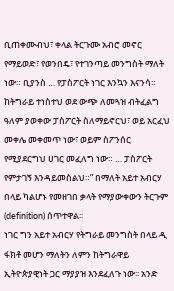ቢጠቀሙብህ፣ ቀላል ትርጉሙ አብሮ መኖር የማይወድ፣ የወንበዴ፣ የተገንጣይ መንግስት ማለት ነው። ቢያንስ … የፓስፖርት ነገር እንኳን እናንሳ። ከትግራይ ተነስተህ ወደ ውጭ ለመጓዝ ብትፈልግ ዓለም ያወቀው ፓስፖርት ስለማይኖርህ፣ ወይ አርፈህ መቀሌ መቀመጥ ነው፣ ወይም ስፖንሰር የሚያደርግህ ሀገር መፈለግ ነው። … ፓስፖርት የምታገኝ እንዳይመስልህ።” በማለት አይተ አብርሃ በላይ ካልሆኑ የመዘገበ ቃላት የማያውቀውን ትርጉም (definition) ሰጥተዋል፡፡
ነገር ግን አይተ አብርሃ የትግራይ መንግስት በላይ ዲ ፋክቶ መሆን ማለትን ለምን ከትግራዋይ ኢትዮጵያዊነት ጋር ማያያዝ እንደፈለጉ ነው፡፡ አንድ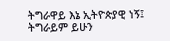ትግራዋይ እኔ ኢትዮጵያዊ ነኝ፤ ትግራይም ይሁን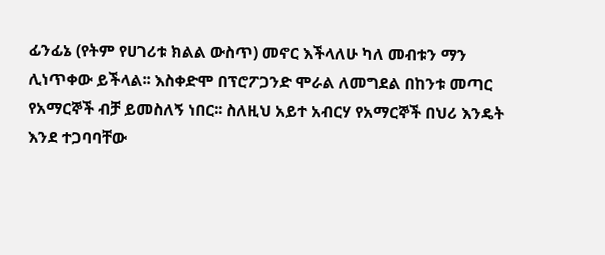ፊንፊኔ (የትም የሀገሪቱ ክልል ውስጥ) መኖር እችላለሁ ካለ መብቱን ማን ሊነጥቀው ይችላል፡፡ እስቀድሞ በፕሮፖጋንድ ሞራል ለመግደል በከንቱ መጣር የአማርኞች ብቻ ይመስለኝ ነበር፡፡ ስለዚህ አይተ አብርሃ የአማርኞች በህሪ እንዴት እንደ ተጋባባቸው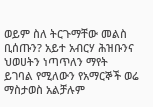ወይም ስለ ትርጉማቸው መልስ ቢሰጡን? አይተ አብርሃ ሕዝቡንና ህወሀትን ነጣጥለን ማየት ይገባል የሚለውን የአማርኞች ወሬ ማስታወስ አልቻሉም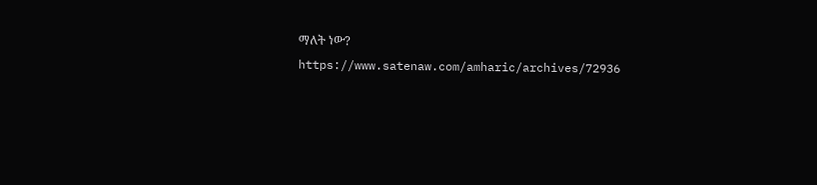ማለት ነው?
https://www.satenaw.com/amharic/archives/72936